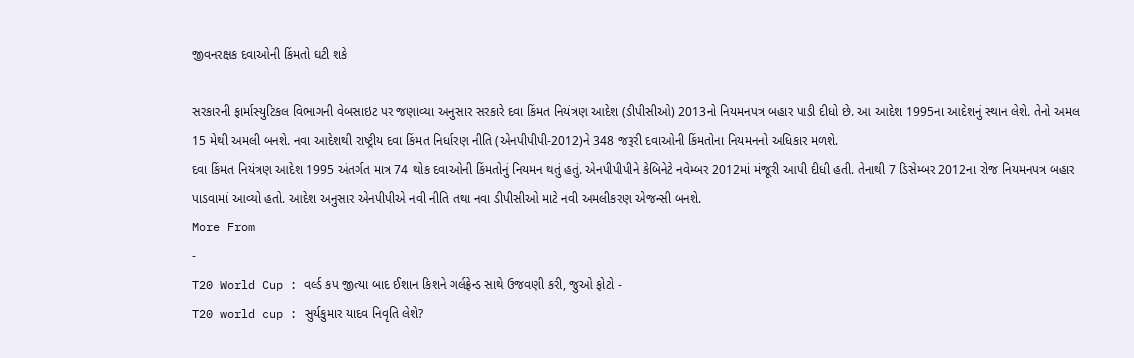જીવનરક્ષક દવાઓની કિંમતો ઘટી શકે

સરકારની ફાર્માસ્યુટિકલ વિભાગની વેબસાઇટ પર જણાવ્યા અનુસાર સરકારે દવા કિંમત નિયંત્રણ આદેશ (ડીપીસીઓ) 2013નો નિયમનપત્ર બહાર પાડી દીધો છે. આ આદેશ 1995ના આદેશનું સ્થાન લેશે. તેનો અમલ 15 મેથી અમલી બનશે. નવા આદેશથી રાષ્ટ્રીય દવા કિંમત નિર્ધારણ નીતિ (એનપીપીપી-2012)ને 348 જરૂરી દવાઓની કિંમતોના નિયમનનો અધિકાર મળશે.
દવા કિંમત નિયંત્રણ આદેશ 1995 અંતર્ગત માત્ર 74 થોક દવાઓની કિંમતોનું નિયમન થતું હતું. એનપીપીપીને કેબિનેટે નવેમ્બર 2012માં મંજૂરી આપી દીધી હતી. તેનાથી 7 ડિસેમ્બર 2012ના રોજ નિયમનપત્ર બહાર પાડવામાં આવ્યો હતો. આદેશ અનુસાર એનપીપીએ નવી નીતિ તથા નવા ડીપીસીઓ માટે નવી અમલીકરણ એજન્સી બનશે.
More From
-
T20 World Cup : વર્લ્ડ કપ જીત્યા બાદ ઈશાન કિશને ગર્લફ્રેન્ડ સાથે ઉજવણી કરી, જુઓ ફોટો -
T20 world cup : સુર્યકુમાર યાદવ નિવૃતિ લેશે?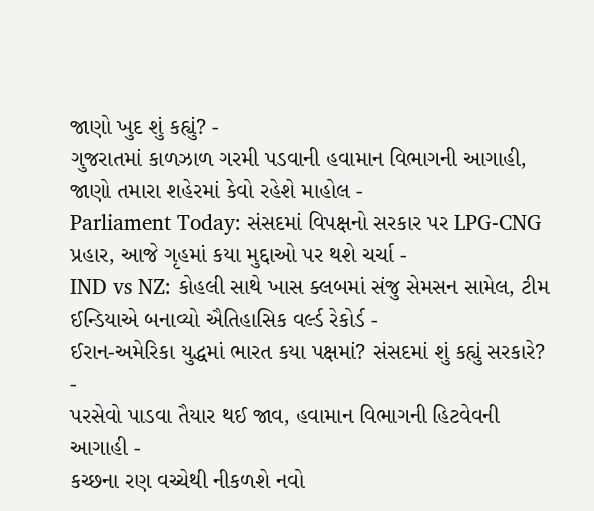જાણો ખુદ શું કહ્યું? -
ગુજરાતમાં કાળઝાળ ગરમી પડવાની હવામાન વિભાગની આગાહી, જાણો તમારા શહેરમાં કેવો રહેશે માહોલ -
Parliament Today: સંસદમાં વિપક્ષનો સરકાર પર LPG-CNG પ્રહાર, આજે ગૃહમાં કયા મુદ્દાઓ પર થશે ચર્ચા -
IND vs NZ: કોહલી સાથે ખાસ ક્લબમાં સંજુ સેમસન સામેલ, ટીમ ઈન્ડિયાએ બનાવ્યો ઐતિહાસિક વર્લ્ડ રેકોર્ડ -
ઈરાન-અમેરિકા યુદ્ધમાં ભારત કયા પક્ષમાં? સંસદમાં શું કહ્યું સરકારે? -
પરસેવો પાડવા તૈયાર થઈ જાવ, હવામાન વિભાગની હિટવેવની આગાહી -
કચ્છના રણ વચ્ચેથી નીકળશે નવો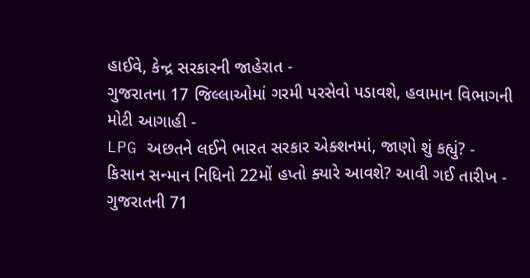હાઈવે, કેન્દ્ર સરકારની જાહેરાત -
ગુજરાતના 17 જિલ્લાઓમાં ગરમી પરસેવો પડાવશે, હવામાન વિભાગની મોટી આગાહી -
LPG અછતને લઈને ભારત સરકાર એક્શનમાં, જાણો શું કહ્યું? -
કિસાન સન્માન નિધિનો 22મોં હપ્તો ક્યારે આવશે? આવી ગઈ તારીખ -
ગુજરાતની 71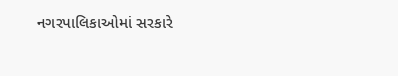નગરપાલિકાઓમાં સરકારે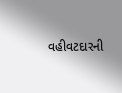વહીવટદારની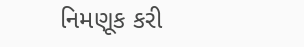નિમણૂક કરી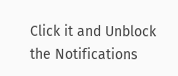Click it and Unblock the Notifications